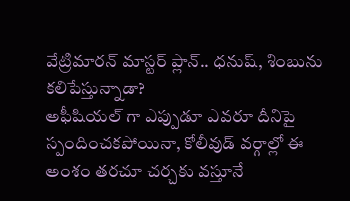వేట్రిమారన్ మాస్టర్ ప్లాన్.. ధనుష్, శింబును కలిపేస్తున్నాడా?
అఫీషియల్ గా ఎప్పుడూ ఎవరూ దీనిపై స్పందించకపోయినా, కోలీవుడ్ వర్గాల్లో ఈ అంశం తరచూ చర్చకు వస్తూనే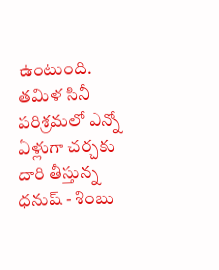ఉంటుంది.
తమిళ సినీ పరిశ్రమలో ఎన్నో ఏళ్లుగా చర్చకు దారి తీస్తున్న ధనుష్ - శింబు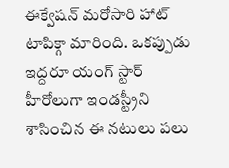ఈక్వేషన్ మరోసారి హాట్ టాపిక్గా మారింది. ఒకప్పుడు ఇద్దరూ యంగ్ స్టార్ హీరోలుగా ఇండస్ట్రీని శాసించిన ఈ నటులు పలు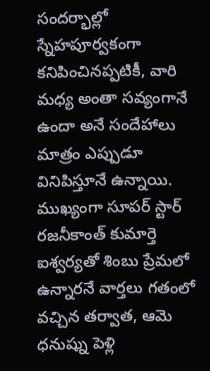సందర్భాల్లో స్నేహపూర్వకంగా కనిపించినప్పటికీ, వారి మధ్య అంతా సవ్యంగానే ఉందా అనే సందేహాలు మాత్రం ఎప్పుడూ వినిపిస్తూనే ఉన్నాయి. ముఖ్యంగా సూపర్ స్టార్ రజనీకాంత్ కుమార్తె ఐశ్వర్యతో శింబు ప్రేమలో ఉన్నారనే వార్తలు గతంలో వచ్చిన తర్వాత, ఆమె ధనుష్ను పెళ్లి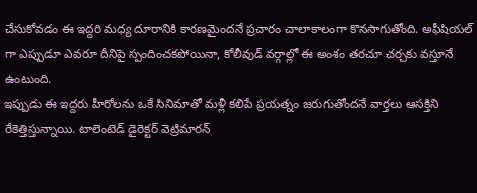చేసుకోవడం ఈ ఇద్దరి మధ్య దూరానికి కారణమైందనే ప్రచారం చాలాకాలంగా కొనసాగుతోంది. అఫీషియల్ గా ఎప్పుడూ ఎవరూ దీనిపై స్పందించకపోయినా, కోలీవుడ్ వర్గాల్లో ఈ అంశం తరచూ చర్చకు వస్తూనే ఉంటుంది.
ఇప్పుడు ఈ ఇద్దరు హీరోలను ఒకే సినిమాతో మళ్లీ కలిపే ప్రయత్నం జరుగుతోందనే వార్తలు ఆసక్తిని రేకెత్తిస్తున్నాయి. టాలెంటెడ్ డైరెక్టర్ వెట్రిమారన్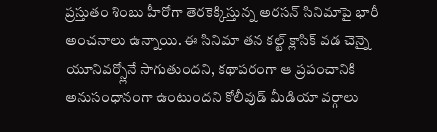ప్రస్తుతం శింబు హీరోగా తెరకెక్కిస్తున్న అరసన్ సినిమాపై భారీ అంచనాలు ఉన్నాయి. ఈ సినిమా తన కల్ట్ క్లాసిక్ వడ చెన్నై యూనివర్స్లోనే సాగుతుందని, కథాపరంగా ఆ ప్రపంచానికి అనుసంధానంగా ఉంటుందని కోలీవుడ్ మీడియా వర్గాలు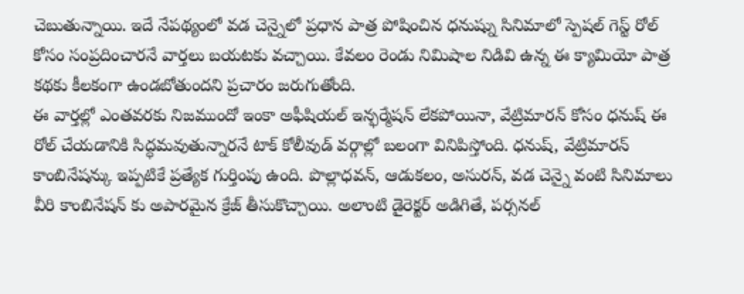చెబుతున్నాయి. ఇదే నేపథ్యంలో వడ చెన్నైలో ప్రధాన పాత్ర పోషించిన ధనుష్ను సినిమాలో స్పెషల్ గెస్ట్ రోల్ కోసం సంప్రదించారనే వార్తలు బయటకు వచ్చాయి. కేవలం రెండు నిమిషాల నిడివి ఉన్న ఈ క్యామియో పాత్ర కథకు కీలకంగా ఉండబోతుందని ప్రచారం జరుగుతోంది.
ఈ వార్తల్లో ఎంతవరకు నిజముందో ఇంకా అఫీషియల్ ఇన్ఫర్మేషన్ లేకపోయినా, వేట్రిమారన్ కోసం ధనుష్ ఈ రోల్ చేయడానికి సిద్ధమవుతున్నారనే టాక్ కోలీవుడ్ వర్గాల్లో బలంగా వినిపిస్తోంది. ధనుష్, వేట్రిమారన్ కాంబినేషన్కు ఇప్పటికే ప్రత్యేక గుర్తింపు ఉంది. పొల్లాధవన్, ఆడుకలం, అసురన్, వడ చెన్నై వంటి సినిమాలు వీరి కాంబినేషన్ కు అపారమైన క్రేజ్ తీసుకొచ్చాయి. అలాంటి డైరెక్టర్ అడిగితే, పర్సనల్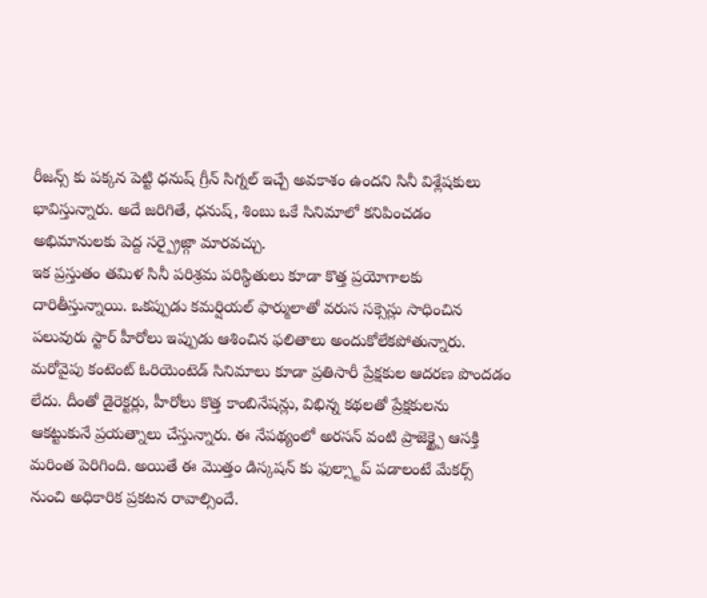రీజన్స్ కు పక్కన పెట్టి ధనుష్ గ్రీన్ సిగ్నల్ ఇచ్చే అవకాశం ఉందని సినీ విశ్లేషకులు భావిస్తున్నారు. అదే జరిగితే, ధనుష్, శింబు ఒకే సినిమాలో కనిపించడం అభిమానులకు పెద్ద సర్ప్రైజ్గా మారవచ్చు.
ఇక ప్రస్తుతం తమిళ సినీ పరిశ్రమ పరిస్థితులు కూడా కొత్త ప్రయోగాలకు దారితీస్తున్నాయి. ఒకప్పుడు కమర్షియల్ ఫార్ములాతో వరుస సక్సెస్లు సాధించిన పలువురు స్టార్ హీరోలు ఇప్పుడు ఆశించిన ఫలితాలు అందుకోలేకపోతున్నారు. మరోవైపు కంటెంట్ ఓరియెంటెడ్ సినిమాలు కూడా ప్రతిసారీ ప్రేక్షకుల ఆదరణ పొందడం లేదు. దీంతో డైరెక్టర్లు, హీరోలు కొత్త కాంబినేషన్లు, విభిన్న కథలతో ప్రేక్షకులను ఆకట్టుకునే ప్రయత్నాలు చేస్తున్నారు. ఈ నేపథ్యంలో అరసన్ వంటి ప్రాజెక్ట్పై ఆసక్తి మరింత పెరిగింది. అయితే ఈ మొత్తం డిస్కషన్ కు ఫుల్స్టాప్ పడాలంటే మేకర్స్ నుంచి అధికారిక ప్రకటన రావాల్సిందే.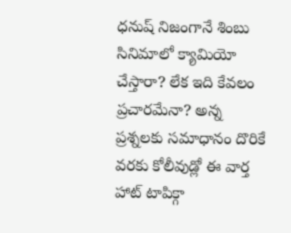ధనుష్ నిజంగానే శింబు సినిమాలో క్యామియో చేస్తారా? లేక ఇది కేవలం ప్రచారమేనా? అన్న ప్రశ్నలకు సమాధానం దొరికే వరకు కోలీవుడ్లో ఈ వార్త హాట్ టాపిక్గా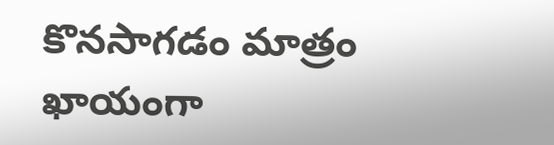కొనసాగడం మాత్రం ఖాయంగా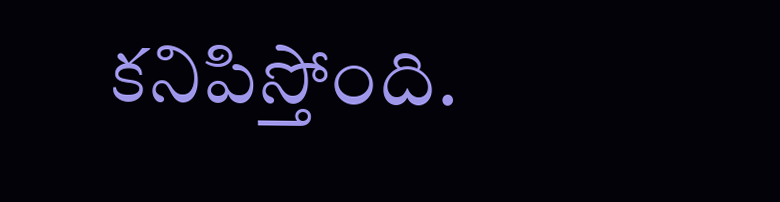కనిపిస్తోంది.